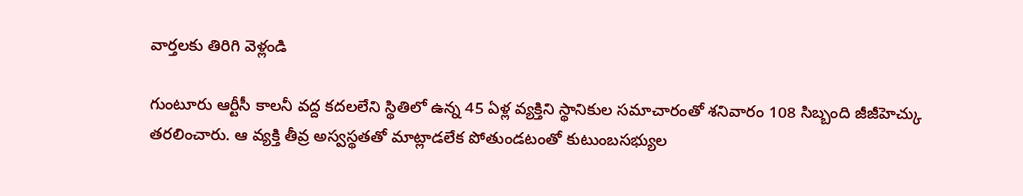వార్తలకు తిరిగి వెళ్లండి

గుంటూరు ఆర్టీసీ కాలనీ వద్ద కదలలేని స్థితిలో ఉన్న 45 ఏళ్ల వ్యక్తిని స్థానికుల సమాచారంతో శనివారం 108 సిబ్బంది జీజీహెచ్కు తరలించారు. ఆ వ్యక్తి తీవ్ర అస్వస్థతతో మాట్లాడలేక పోతుండటంతో కుటుంబసభ్యుల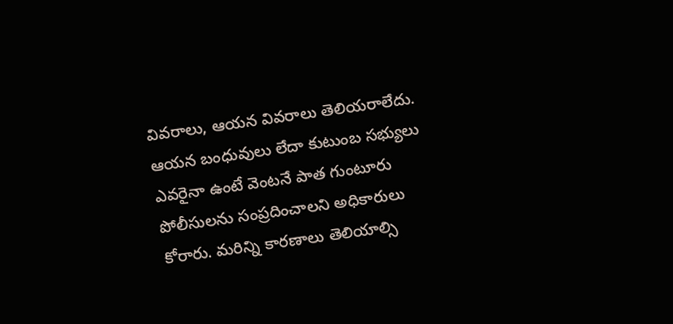వివరాలు, ఆయన వివరాలు తెలియరాలేదు.
ఆయన బంధువులు లేదా కుటుంబ సభ్యులు ఎవరైనా ఉంటే వెంటనే పాత గుంటూరు పోలీసులను సంప్రదించాలని అధికారులు కోరారు. మరిన్ని కారణాలు తెలియాల్సి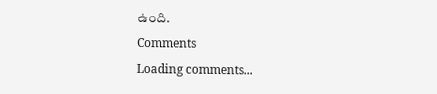ఉంది.
Comments
Loading comments...